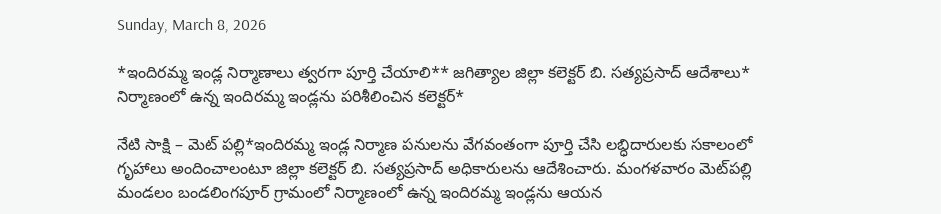Sunday, March 8, 2026

*ఇందిరమ్మ ఇండ్ల నిర్మాణాలు త్వరగా పూర్తి చేయాలి** జగిత్యాల జిల్లా కలెక్టర్ బి. సత్యప్రసాద్ ఆదేశాలు* నిర్మాణంలో ఉన్న ఇందిరమ్మ ఇండ్లను పరిశీలించిన కలెక్టర్*

నేటి సాక్షి – మెట్ పల్లి*ఇందిరమ్మ ఇండ్ల నిర్మాణ పనులను వేగవంతంగా పూర్తి చేసి లబ్ధిదారులకు సకాలంలో గృహాలు అందించాలంటూ జిల్లా కలెక్టర్ బి. సత్యప్రసాద్ అధికారులను ఆదేశించారు. మంగళవారం మెట్‌పల్లి మండలం బండలింగపూర్ గ్రామంలో నిర్మాణంలో ఉన్న ఇందిరమ్మ ఇండ్లను ఆయన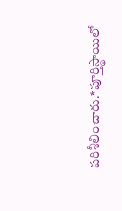పరిశీలించారు.*పూర్తిస్థాయిలో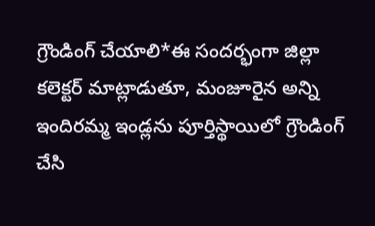గ్రౌండింగ్ చేయాలి*ఈ సందర్భంగా జిల్లా కలెక్టర్ మాట్లాడుతూ, మంజూరైన అన్ని ఇందిరమ్మ ఇండ్లను పూర్తిస్థాయిలో గ్రౌండింగ్ చేసి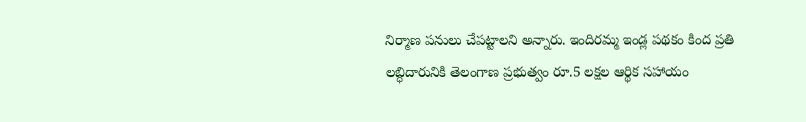నిర్మాణ పనులు చేపట్టాలని అన్నారు. ఇందిరమ్మ ఇండ్ల పథకం కింద ప్రతి లబ్ధిదారునికి తెలంగాణ ప్రభుత్వం రూ.5 లక్షల ఆర్థిక సహాయం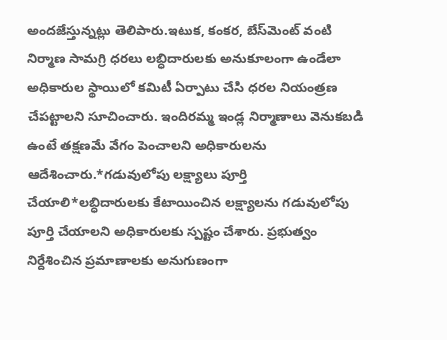అందజేస్తున్నట్లు తెలిపారు.ఇటుక, కంకర, బేస్‌మెంట్ వంటి నిర్మాణ సామగ్రి ధరలు లబ్ధిదారులకు అనుకూలంగా ఉండేలా అధికారుల స్థాయిలో కమిటీ ఏర్పాటు చేసి ధరల నియంత్రణ చేపట్టాలని సూచించారు. ఇందిరమ్మ ఇండ్ల నిర్మాణాలు వెనుకబడి ఉంటే తక్షణమే వేగం పెంచాలని అధికారులను ఆదేశించారు.*గడువులోపు లక్ష్యాలు పూర్తి చేయాలి*లబ్ధిదారులకు కేటాయించిన లక్ష్యాలను గడువులోపు పూర్తి చేయాలని అధికారులకు స్పష్టం చేశారు. ప్రభుత్వం నిర్దేశించిన ప్రమాణాలకు అనుగుణంగా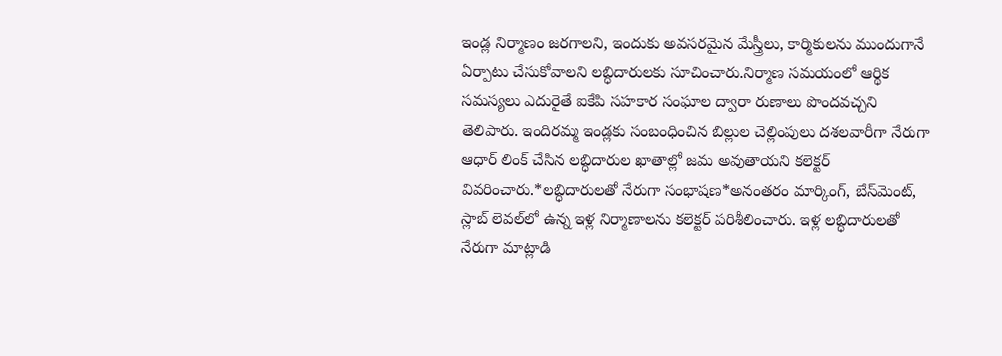ఇండ్ల నిర్మాణం జరగాలని, ఇందుకు అవసరమైన మేస్త్రీలు, కార్మికులను ముందుగానే ఏర్పాటు చేసుకోవాలని లబ్ధిదారులకు సూచించారు.నిర్మాణ సమయంలో ఆర్థిక సమస్యలు ఎదురైతే ఐకేపి సహకార సంఘాల ద్వారా రుణాలు పొందవచ్చని తెలిపారు. ఇందిరమ్మ ఇండ్లకు సంబంధించిన బిల్లుల చెల్లింపులు దశలవారీగా నేరుగా ఆధార్ లింక్ చేసిన లబ్ధిదారుల ఖాతాల్లో జమ అవుతాయని కలెక్టర్ వివరించారు.*లబ్ధిదారులతో నేరుగా సంభాషణ*అనంతరం మార్కింగ్, బేస్‌మెంట్, స్లాబ్ లెవల్‌లో ఉన్న ఇళ్ల నిర్మాణాలను కలెక్టర్ పరిశీలించారు. ఇళ్ల లబ్ధిదారులతో నేరుగా మాట్లాడి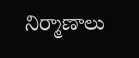నిర్మాణాలు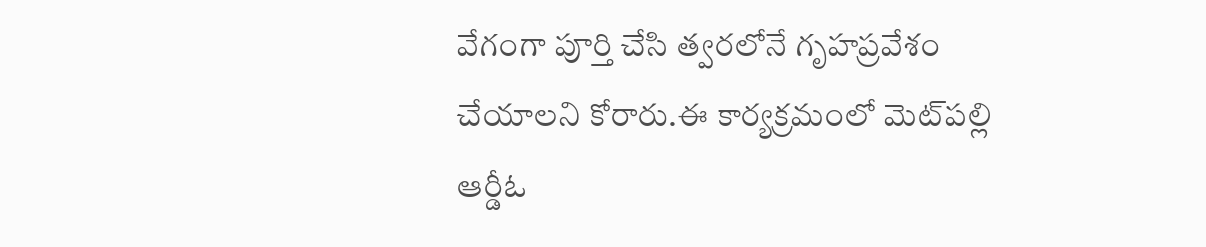వేగంగా పూర్తి చేసి త్వరలోనే గృహప్రవేశం చేయాలని కోరారు.ఈ కార్యక్రమంలో మెట్‌పల్లి ఆర్డీఓ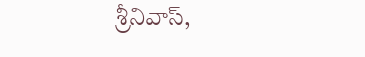శ్రీనివాస్,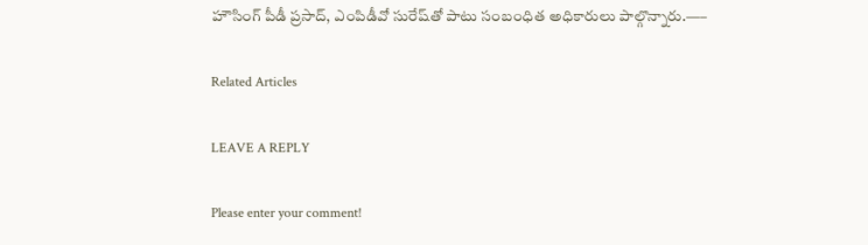హౌసింగ్ పీడీ ప్రసాద్, ఎంపిడీవో సురేష్‌తో పాటు సంబంధిత అధికారులు పాల్గొన్నారు.—–

Related Articles

LEAVE A REPLY

Please enter your comment!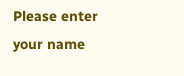Please enter your name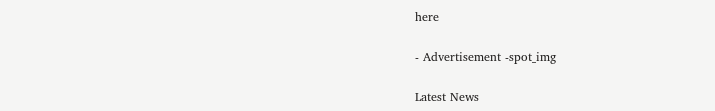here

- Advertisement -spot_img

Latest News